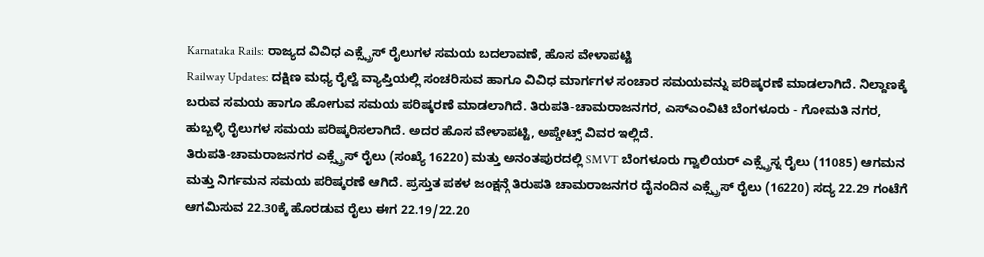Karnataka Rails: ರಾಜ್ಯದ ವಿವಿಧ ಎಕ್ಸ್ಪ್ರೆಸ್ ರೈಲುಗಳ ಸಮಯ ಬದಲಾವಣೆ, ಹೊಸ ವೇಳಾಪಟ್ಟಿ
Railway Updates: ದಕ್ಷಿಣ ಮಧ್ಯ ರೈಲ್ವೆ ವ್ಯಾಪ್ತಿಯಲ್ಲಿ ಸಂಚರಿಸುವ ಹಾಗೂ ವಿವಿಧ ಮಾರ್ಗಗಳ ಸಂಚಾರ ಸಮಯವನ್ನು ಪರಿಷ್ಕರಣೆ ಮಾಡಲಾಗಿದೆ. ನಿಲ್ದಾಣಕ್ಕೆ ಬರುವ ಸಮಯ ಹಾಗೂ ಹೋಗುವ ಸಮಯ ಪರಿಷ್ಕರಣೆ ಮಾಡಲಾಗಿದೆ. ತಿರುಪತಿ-ಚಾಮರಾಜನಗರ, ಎಸ್ಎಂವಿಟಿ ಬೆಂಗಳೂರು - ಗೋಮತಿ ನಗರ, ಹುಬ್ಬಳ್ಳಿ ರೈಲುಗಳ ಸಮಯ ಪರಿಷ್ಕರಿಸಲಾಗಿದೆ. ಅದರ ಹೊಸ ವೇಳಾಪಟ್ಟಿ, ಅಪ್ಡೇಟ್ಸ್ ವಿವರ ಇಲ್ಲಿದೆ.
ತಿರುಪತಿ-ಚಾಮರಾಜನಗರ ಎಕ್ಸ್ಪ್ರೆಸ್ ರೈಲು (ಸಂಖ್ಯೆ 16220) ಮತ್ತು ಅನಂತಪುರದಲ್ಲಿ SMVT ಬೆಂಗಳೂರು ಗ್ವಾಲಿಯರ್ ಎಕ್ಸ್ಪ್ರೆಸ್ನ ರೈಲು (11085) ಆಗಮನ ಮತ್ತು ನಿರ್ಗಮನ ಸಮಯ ಪರಿಷ್ಕರಣೆ ಆಗಿದೆ. ಪ್ರಸ್ತುತ ಪಕಳ ಜಂಕ್ಷನ್ಗೆ ತಿರುಪತಿ ಚಾಮರಾಜನಗರ ದೈನಂದಿನ ಎಕ್ಸ್ಪ್ರೆಸ್ ರೈಲು (16220) ಸದ್ಯ 22.29 ಗಂಟೆಗೆ ಆಗಮಿಸುವ 22.30ಕ್ಕೆ ಹೊರಡುವ ರೈಲು ಈಗ 22.19/22.20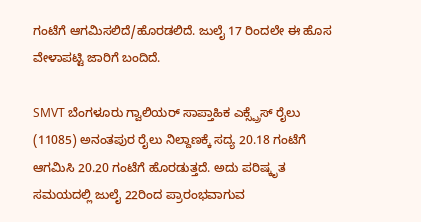ಗಂಟೆಗೆ ಆಗಮಿಸಲಿದೆ/ಹೊರಡಲಿದೆ. ಜುಲೈ 17 ರಿಂದಲೇ ಈ ಹೊಸ ವೇಳಾಪಟ್ಟಿ ಜಾರಿಗೆ ಬಂದಿದೆ.

SMVT ಬೆಂಗಳೂರು ಗ್ವಾಲಿಯರ್ ಸಾಪ್ತಾಹಿಕ ಎಕ್ಸ್ಪ್ರೆಸ್ ರೈಲು (11085) ಅನಂತಪುರ ರೈಲು ನಿಲ್ದಾಣಕ್ಕೆ ಸದ್ಯ 20.18 ಗಂಟೆಗೆ ಆಗಮಿಸಿ 20.20 ಗಂಟೆಗೆ ಹೊರಡುತ್ತದೆ. ಅದು ಪರಿಷ್ಕೃತ ಸಮಯದಲ್ಲಿ ಜುಲೈ 22ರಿಂದ ಪ್ರಾರಂಭವಾಗುವ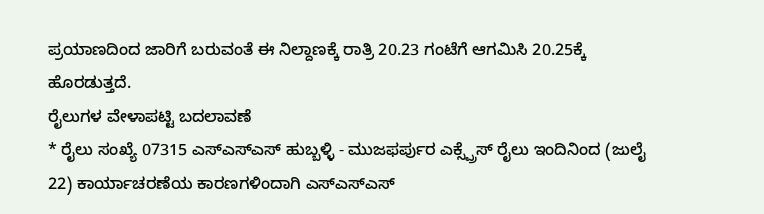ಪ್ರಯಾಣದಿಂದ ಜಾರಿಗೆ ಬರುವಂತೆ ಈ ನಿಲ್ದಾಣಕ್ಕೆ ರಾತ್ರಿ 20.23 ಗಂಟೆಗೆ ಆಗಮಿಸಿ 20.25ಕ್ಕೆ ಹೊರಡುತ್ತದೆ.
ರೈಲುಗಳ ವೇಳಾಪಟ್ಟಿ ಬದಲಾವಣೆ
* ರೈಲು ಸಂಖ್ಯೆ 07315 ಎಸ್ಎಸ್ಎಸ್ ಹುಬ್ಬಳ್ಳಿ - ಮುಜಫರ್ಪುರ ಎಕ್ಸ್ಪ್ರೆಸ್ ರೈಲು ಇಂದಿನಿಂದ (ಜುಲೈ 22) ಕಾರ್ಯಾಚರಣೆಯ ಕಾರಣಗಳಿಂದಾಗಿ ಎಸ್ಎಸ್ಎಸ್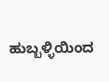ಹುಬ್ಬಳ್ಳಿಯಿಂದ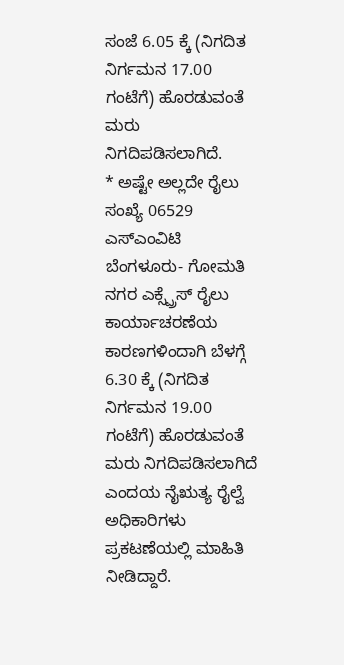ಸಂಜೆ 6.05 ಕ್ಕೆ (ನಿಗದಿತ ನಿರ್ಗಮನ 17.00 ಗಂಟೆಗೆ) ಹೊರಡುವಂತೆ ಮರು ನಿಗದಿಪಡಿಸಲಾಗಿದೆ.
* ಅಷ್ಟೇ ಅಲ್ಲದೇ ರೈಲು ಸಂಖ್ಯೆ 06529 ಎಸ್ಎಂವಿಟಿ ಬೆಂಗಳೂರು- ಗೋಮತಿ ನಗರ ಎಕ್ಸ್ಪ್ರೆಸ್ ರೈಲು ಕಾರ್ಯಾಚರಣೆಯ ಕಾರಣಗಳಿಂದಾಗಿ ಬೆಳಗ್ಗೆ 6.30 ಕ್ಕೆ (ನಿಗದಿತ ನಿರ್ಗಮನ 19.00 ಗಂಟೆಗೆ) ಹೊರಡುವಂತೆ ಮರು ನಿಗದಿಪಡಿಸಲಾಗಿದೆ ಎಂದಯ ನೈಋತ್ಯ ರೈಲ್ವೆ ಅಧಿಕಾರಿಗಳು ಪ್ರಕಟಣೆಯಲ್ಲಿ ಮಾಹಿತಿ ನೀಡಿದ್ದಾರೆ.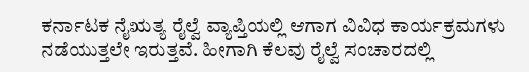ಕರ್ನಾಟಕ ನೈಋತ್ಯ ರೈಲ್ವೆ ವ್ಯಾಪ್ತಿಯಲ್ಲಿ ಆಗಾಗ ವಿವಿಧ ಕಾರ್ಯಕ್ರಮಗಳು ನಡೆಯುತ್ತಲೇ ಇರುತ್ತವೆ. ಹೀಗಾಗಿ ಕೆಲವು ರೈಲ್ವೆ ಸಂಚಾರದಲ್ಲಿ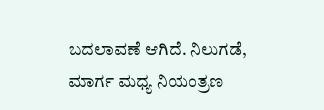ಬದಲಾವಣೆ ಆಗಿದೆ. ನಿಲುಗಡೆ, ಮಾರ್ಗ ಮಧ್ಯ ನಿಯಂತ್ರಣ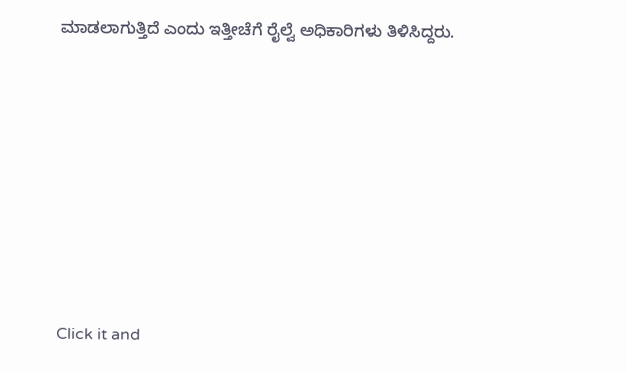ಮಾಡಲಾಗುತ್ತಿದೆ ಎಂದು ಇತ್ತೀಚೆಗೆ ರೈಲ್ವೆ ಅಧಿಕಾರಿಗಳು ತಿಳಿಸಿದ್ದರು.












Click it and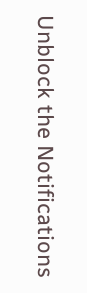Unblock the Notifications